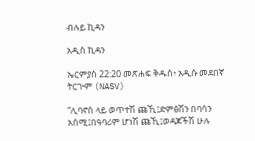ብሉይ ኪዳን

አዲስ ኪዳን

ኤርምያስ 22:20 መጽሐፍ ቅዱስ፥ አዲሱ መደበኛ ትርጒም (NASV)

“ሊባኖስ ላይ ወጥተሽ ጩኺ፤ድምፅሽን በባሳን አሰሚ፤በዓባሪም ሆነሽ ጩኺ፤ወዳጆችሽ ሁሉ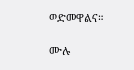ወድመዋልና።

ሙሉ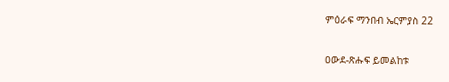ምዕራፍ ማንበብ ኤርምያስ 22

ዐውደ-ጽሑፍ ይመልከቱ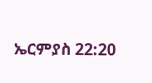ኤርምያስ 22:20